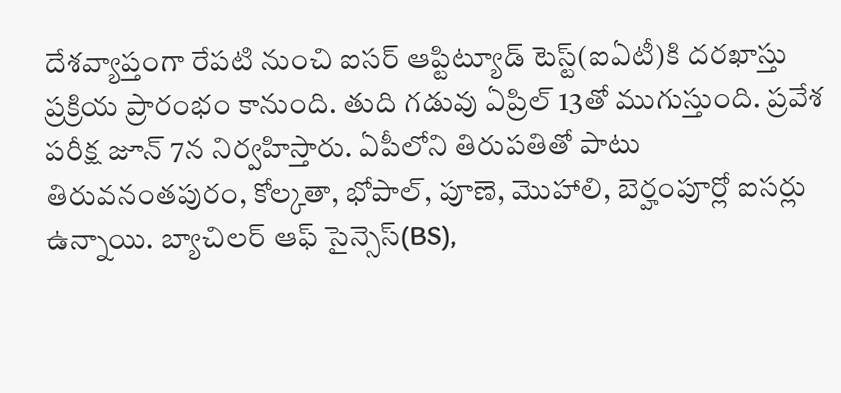దేశవ్యాప్తంగా రేపటి నుంచి ఐసర్ ఆప్టిట్యూడ్ టెస్ట్(ఐఏటీ)కి దరఖాస్తు ప్రక్రియ ప్రారంభం కానుంది. తుది గడువు ఏప్రిల్ 13తో ముగుస్తుంది. ప్రవేశ పరీక్ష జూన్ 7న నిర్వహిస్తారు. ఏపీలోని తిరుపతితో పాటు తిరువనంతపురం, కోల్కతా, భోపాల్, పూణె, మొహాలి, బెర్హంపూర్లో ఐసర్లు ఉన్నాయి. బ్యాచిలర్ ఆఫ్ సైన్సెస్(BS),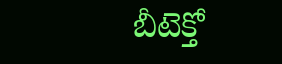బీటెక్తో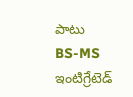పాటు BS-MS ఇంటిగ్రేటెడ్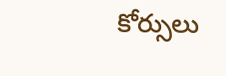కోర్సులు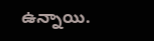ఉన్నాయి.